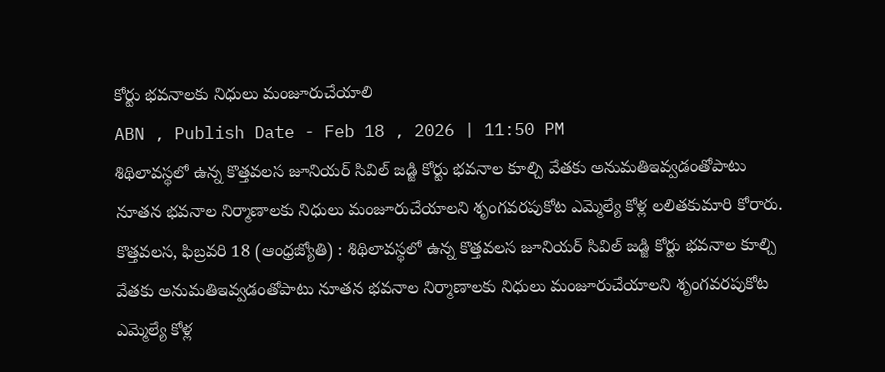కోర్టు భవనాలకు నిధులు మంజూరుచేయాలి
ABN , Publish Date - Feb 18 , 2026 | 11:50 PM
శిథిలావస్థలో ఉన్న కొత్తవలస జూనియర్ సివిల్ జడ్జి కోర్టు భవనాల కూల్చి వేతకు అనుమతిఇవ్వడంతోపాటు నూతన భవనాల నిర్మాణాలకు నిధులు మంజూరుచేయాలని శృంగవరపుకోట ఎమ్మెల్యే కోళ్ల లలితకుమారి కోరారు.
కొత్తవలస, ఫిబ్రవరి 18 (ఆంధ్రజ్యోతి) : శిథిలావస్థలో ఉన్న కొత్తవలస జూనియర్ సివిల్ జడ్జి కోర్టు భవనాల కూల్చి వేతకు అనుమతిఇవ్వడంతోపాటు నూతన భవనాల నిర్మాణాలకు నిధులు మంజూరుచేయాలని శృంగవరపుకోట ఎమ్మెల్యే కోళ్ల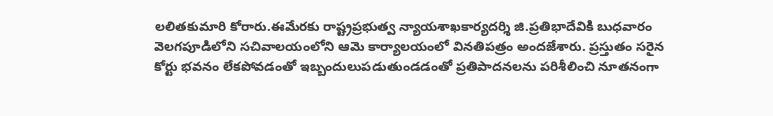లలితకుమారి కోరారు.ఈమేరకు రాష్ట్రప్రభుత్వ న్యాయశాఖకార్యదర్శి జి.ప్రతిభాదేవికి బుధవారం వెలగపూడిలోని సచివాలయంలోని ఆమె కార్యాలయంలో వినతిపత్రం అందజేశారు. ప్రస్తుతం సరైన కోర్టు భవనం లేకపోవడంతో ఇబ్బందులుపడుతుండడంతో ప్రతిపాదనలను పరిశీలించి నూతనంగా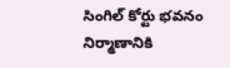సింగిల్ కోర్టు భవనం నిర్మాణానికి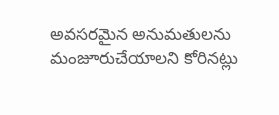అవసరమైన అనుమతులను మంజూరుచేయాలని కోరినట్లు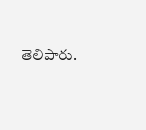తెలిపారు.